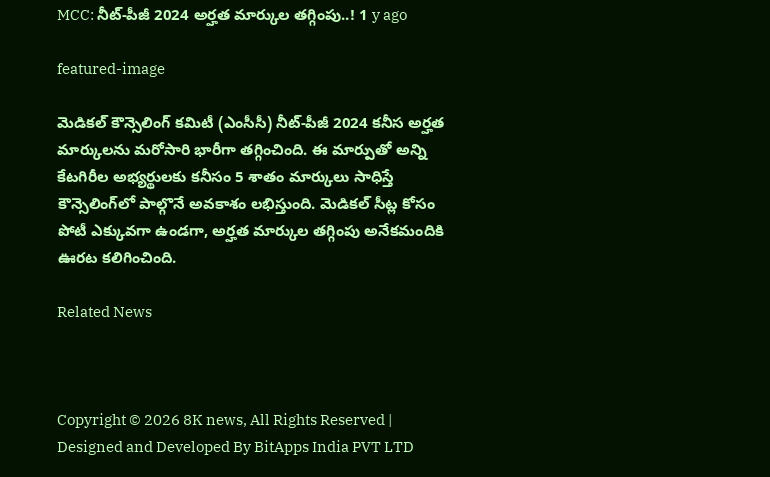MCC: నీట్‌-పీజీ 2024 అర్హత మార్కుల తగ్గింపు..! 1 y ago

featured-image

మెడికల్‌ కౌన్సెలింగ్‌ కమిటీ (ఎంసీసీ) నీట్‌-పీజీ 2024 కనీస అర్హత మార్కులను మరోసారి భారీగా తగ్గించింది. ఈ మార్పుతో అన్ని కేటగిరీల అభ్యర్థులకు కనీసం 5 శాతం మార్కులు సాధిస్తే కౌన్సెలింగ్‌లో పాల్గొనే అవకాశం లభిస్తుంది. మెడికల్‌ సీట్ల కోసం పోటీ ఎక్కువగా ఉండగా, అర్హత మార్కుల తగ్గింపు అనేకమందికి ఊరట కలిగించింది.

Related News



Copyright © 2026 8K news, All Rights Reserved | Designed and Developed By BitApps India PVT LTD